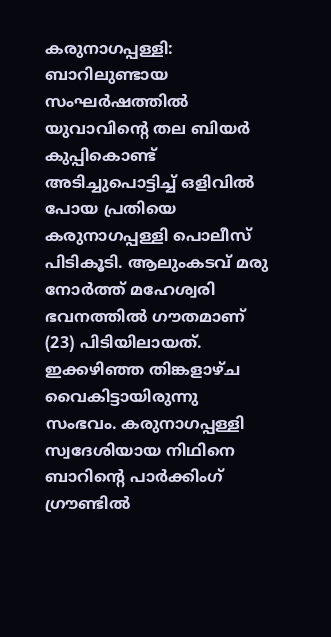കരുനാഗപ്പള്ളി: ബാറിലുണ്ടായ സംഘർഷത്തിൽ യുവാവിന്റെ തല ബിയർ കുപ്പികൊണ്ട് അടിച്ചുപൊട്ടിച്ച് ഒളിവിൽ പോയ പ്രതിയെ കരുനാഗപ്പള്ളി പൊലീസ് പിടികൂടി. ആലുംകടവ് മരു നോർത്ത് മഹേശ്വരി ഭവനത്തിൽ ഗൗതമാണ് (23) പിടിയിലായത്. ഇക്കഴിഞ്ഞ തിങ്കളാഴ്ച വൈകിട്ടായിരുന്നു സംഭവം. കരുനാഗപ്പള്ളി സ്വദേശിയായ നിഥിനെ ബാറിന്റെ പാർക്കിംഗ് ഗ്രൗണ്ടിൽ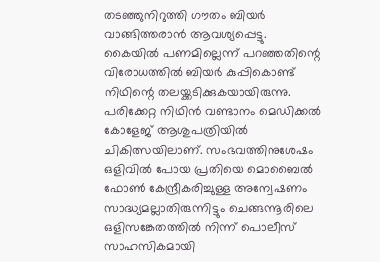തടഞ്ഞുനിറുത്തി ഗൗതം ബിയർ വാങ്ങിത്തരാൻ ആവശ്യപ്പെട്ടു.
കൈയിൽ പണമില്ലെന്ന് പറഞ്ഞതിന്റെ വിരോധത്തിൽ ബിയർ കുപ്പികൊണ്ട് നിഥിന്റെ തലയ്ക്കടിക്കുകയായിരുന്നു. പരിക്കേറ്റ നിഥിൻ വണ്ടാനം മെഡിക്കൽ കോളേജ് ആശുപത്രിയിൽ ചികിത്സയിലാണ്. സംഭവത്തിനുശേഷം ഒളിവിൽ പോയ പ്രതിയെ മൊബൈൽ ഫോൺ കേന്ദ്രീകരിച്ചുള്ള അന്വേഷണം സാദ്ധ്യമല്ലാതിരുന്നിട്ടും ചെങ്ങന്നൂരിലെ ഒളിസങ്കേതത്തിൽ നിന്ന് പൊലീസ് സാഹസികമായി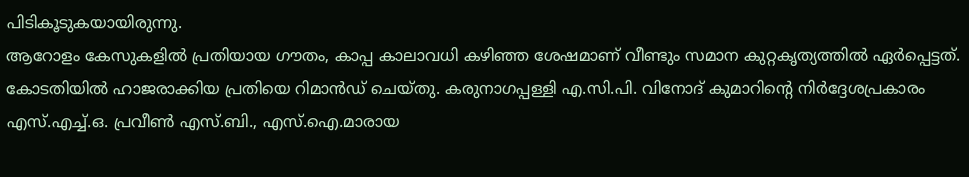പിടികൂടുകയായിരുന്നു.
ആറോളം കേസുകളിൽ പ്രതിയായ ഗൗതം, കാപ്പ കാലാവധി കഴിഞ്ഞ ശേഷമാണ് വീണ്ടും സമാന കുറ്റകൃത്യത്തിൽ ഏർപ്പെട്ടത്. കോടതിയിൽ ഹാജരാക്കിയ പ്രതിയെ റിമാൻഡ് ചെയ്തു. കരുനാഗപ്പള്ളി എ.സി.പി. വിനോദ് കുമാറിന്റെ നിർദ്ദേശപ്രകാരം എസ്.എച്ച്.ഒ. പ്രവീൺ എസ്.ബി., എസ്.ഐ.മാരായ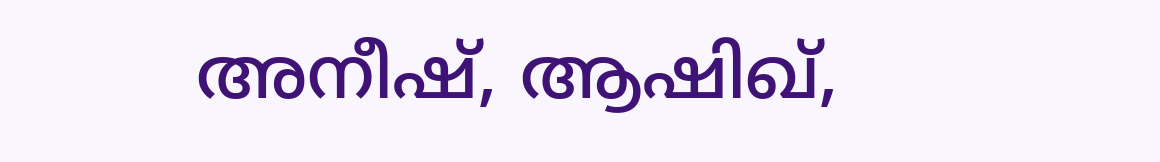അനീഷ്, ആഷിഖ്,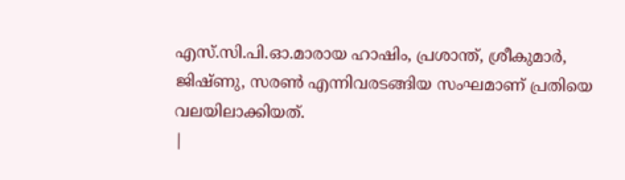എസ്.സി.പി.ഓ.മാരായ ഹാഷിം, പ്രശാന്ത്, ശ്രീകുമാർ, ജിഷ്ണു, സരൺ എന്നിവരടങ്ങിയ സംഘമാണ് പ്രതിയെ വലയിലാക്കിയത്.
|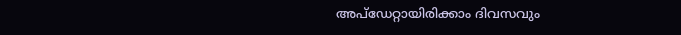അപ്ഡേറ്റായിരിക്കാം ദിവസവും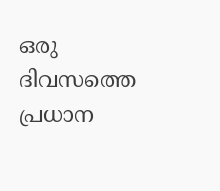ഒരു ദിവസത്തെ പ്രധാന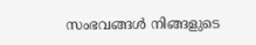സംഭവങ്ങൾ നിങ്ങളുടെ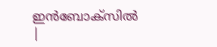ഇൻബോക്സിൽ |